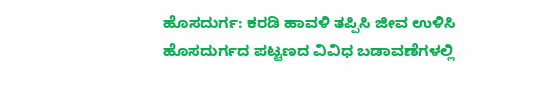ಹೊಸದುರ್ಗ: ಕರಡಿ ಹಾವಳಿ ತಪ್ಪಿಸಿ ಜೀವ ಉಳಿಸಿ
ಹೊಸದುರ್ಗದ ಪಟ್ಟಣದ ವಿವಿಧ ಬಡಾವಣೆಗಳಲ್ಲಿ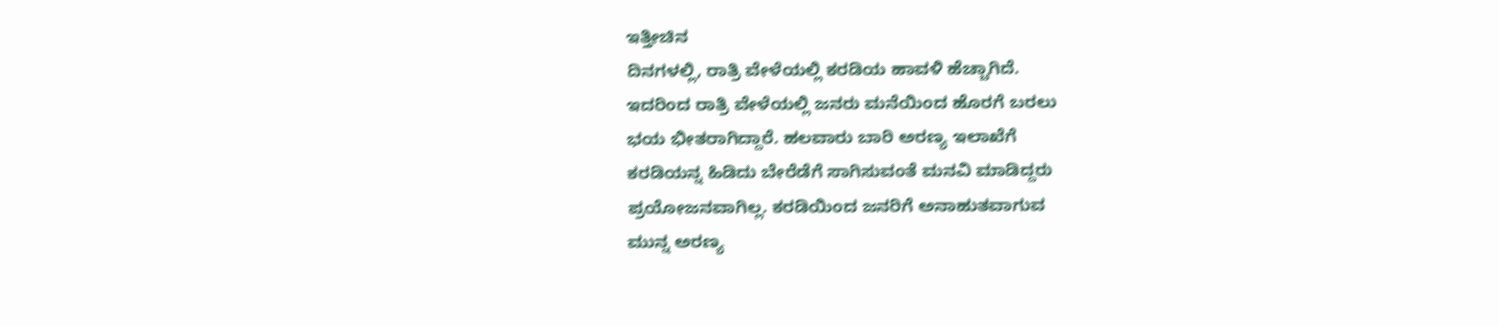ಇತ್ತೀಚಿನ
ದಿನಗಳಲ್ಲಿ, ರಾತ್ರಿ ವೇಳೆಯಲ್ಲಿ ಕರಡಿಯ ಹಾವಳಿ ಹೆಚ್ಚಾಗಿದೆ.
ಇದರಿಂದ ರಾತ್ರಿ ವೇಳೆಯಲ್ಲಿ ಜನರು ಮನೆಯಿಂದ ಹೊರಗೆ ಬರಲು
ಭಯ ಭೀತರಾಗಿದ್ದಾರೆ. ಹಲವಾರು ಬಾರಿ ಅರಣ್ಯ ಇಲಾಖೆಗೆ
ಕರಡಿಯನ್ನ ಹಿಡಿದು ಬೇರೆಡೆಗೆ ಸಾಗಿಸುವಂತೆ ಮನವಿ ಮಾಡಿದ್ದರು
ಪ್ರಯೋಜನವಾಗಿಲ್ಲ. ಕರಡಿಯಿಂದ ಜನರಿಗೆ ಅನಾಹುತವಾಗುವ
ಮುನ್ನ ಅರಣ್ಯ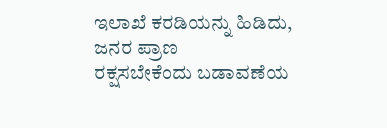ಇಲಾಖೆ ಕರಡಿಯನ್ನು ಹಿಡಿದು, ಜನರ ಪ್ರಾಣ
ರಕ್ಷಸಬೇಕೆಂದು ಬಡಾವಣೆಯ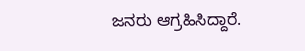ಜನರು ಆಗ್ರಹಿಸಿದ್ದಾರೆ.